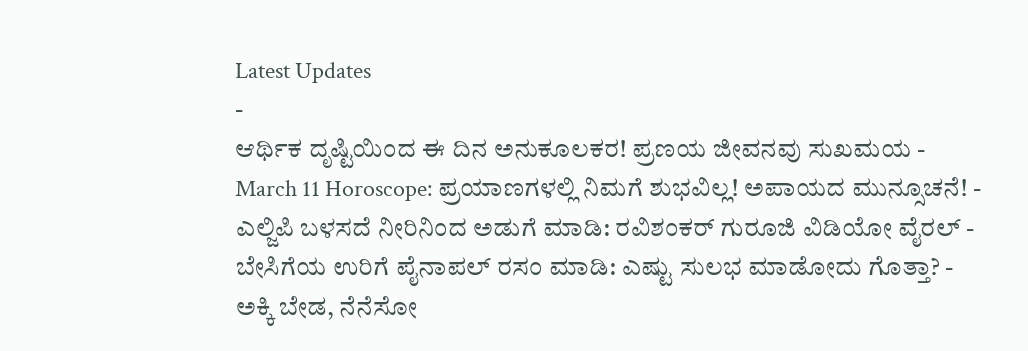Latest Updates
-
ಆರ್ಥಿಕ ದೃಷ್ಟಿಯಿಂದ ಈ ದಿನ ಅನುಕೂಲಕರ! ಪ್ರಣಯ ಜೀವನವು ಸುಖಮಯ -
March 11 Horoscope: ಪ್ರಯಾಣಗಳಲ್ಲಿ ನಿಮಗೆ ಶುಭವಿಲ್ಲ! ಅಪಾಯದ ಮುನ್ಸೂಚನೆ! -
ಎಲ್ಜಿಪಿ ಬಳಸದೆ ನೀರಿನಿಂದ ಅಡುಗೆ ಮಾಡಿ: ರವಿಶಂಕರ್ ಗುರೂಜಿ ವಿಡಿಯೋ ವೈರಲ್ -
ಬೇಸಿಗೆಯ ಉರಿಗೆ ಪೈನಾಪಲ್ ರಸಂ ಮಾಡಿ: ಎಷ್ಟು ಸುಲಭ ಮಾಡೋದು ಗೊತ್ತಾ? -
ಅಕ್ಕಿ ಬೇಡ, ನೆನೆಸೋ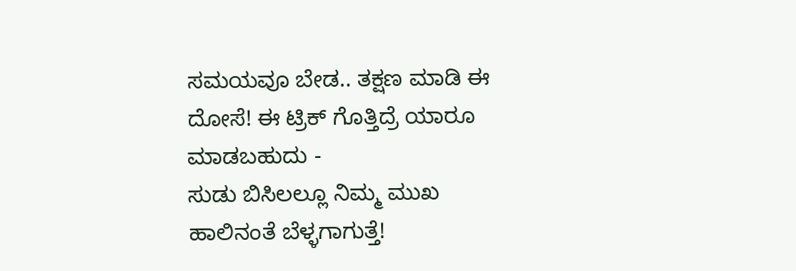ಸಮಯವೂ ಬೇಡ.. ತಕ್ಷಣ ಮಾಡಿ ಈ ದೋಸೆ! ಈ ಟ್ರಿಕ್ ಗೊತ್ತಿದ್ರೆ ಯಾರೂ ಮಾಡಬಹುದು -
ಸುಡು ಬಿಸಿಲಲ್ಲೂ ನಿಮ್ಮ ಮುಖ ಹಾಲಿನಂತೆ ಬೆಳ್ಳಗಾಗುತ್ತೆ!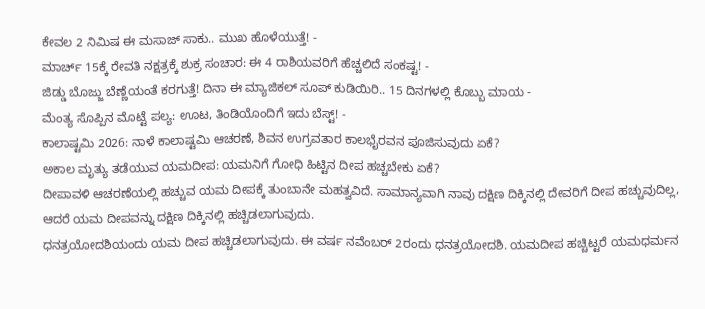ಕೇವಲ 2 ನಿಮಿಷ ಈ ಮಸಾಜ್ ಸಾಕು.. ಮುಖ ಹೊಳೆಯುತ್ತೆ! -
ಮಾರ್ಚ್ 15ಕ್ಕೆ ರೇವತಿ ನಕ್ಷತ್ರಕ್ಕೆ ಶುಕ್ರ ಸಂಚಾರ: ಈ 4 ರಾಶಿಯವರಿಗೆ ಹೆಚ್ಚಲಿದೆ ಸಂಕಷ್ಟ! -
ಜಿಡ್ಡು ಬೊಜ್ಜು ಬೆಣ್ಣೆಯಂತೆ ಕರಗುತ್ತೆ! ದಿನಾ ಈ ಮ್ಯಾಜಿಕಲ್ ಸೂಪ್ ಕುಡಿಯಿರಿ.. 15 ದಿನಗಳಲ್ಲಿ ಕೊಬ್ಬು ಮಾಯ -
ಮೆಂತ್ಯ ಸೊಪ್ಪಿನ ಮೊಟ್ಟೆ ಪಲ್ಯ: ಊಟ, ತಿಂಡಿಯೊಂದಿಗೆ ಇದು ಬೆಸ್ಟ್! -
ಕಾಲಾಷ್ಟಮಿ 2026: ನಾಳೆ ಕಾಲಾಷ್ಟಮಿ ಆಚರಣೆ, ಶಿವನ ಉಗ್ರವತಾರ ಕಾಲಭೈರವನ ಪೂಜಿಸುವುದು ಏಕೆ?
ಅಕಾಲ ಮೃತ್ಯು ತಡೆಯುವ ಯಮದೀಪ: ಯಮನಿಗೆ ಗೋಧಿ ಹಿಟ್ಟಿನ ದೀಪ ಹಚ್ಚಬೇಕು ಏಕೆ?
ದೀಪಾವಳಿ ಆಚರಣೆಯಲ್ಲಿ ಹಚ್ಚುವ ಯಮ ದೀಪಕ್ಕೆ ತುಂಬಾನೇ ಮಹತ್ವವಿದೆ. ಸಾಮಾನ್ಯವಾಗಿ ನಾವು ದಕ್ಷಿಣ ದಿಕ್ಕಿನಲ್ಲಿ ದೇವರಿಗೆ ದೀಪ ಹಚ್ಚುವುದಿಲ್ಲ, ಆದರೆ ಯಮ ದೀಪವನ್ನು ದಕ್ಷಿಣ ದಿಕ್ಕಿನಲ್ಲಿ ಹಚ್ಚಿಡಲಾಗುವುದು.
ಧನತ್ರಯೋದಶಿಯಂದು ಯಮ ದೀಪ ಹಚ್ಚಿಡಲಾಗುವುದು. ಈ ವರ್ಷ ನವೆಂಬರ್ 2ರಂದು ಧನತ್ರಯೋದಶಿ. ಯಮದೀಪ ಹಚ್ಚಿಟ್ಟರೆ ಯಮಧರ್ಮನ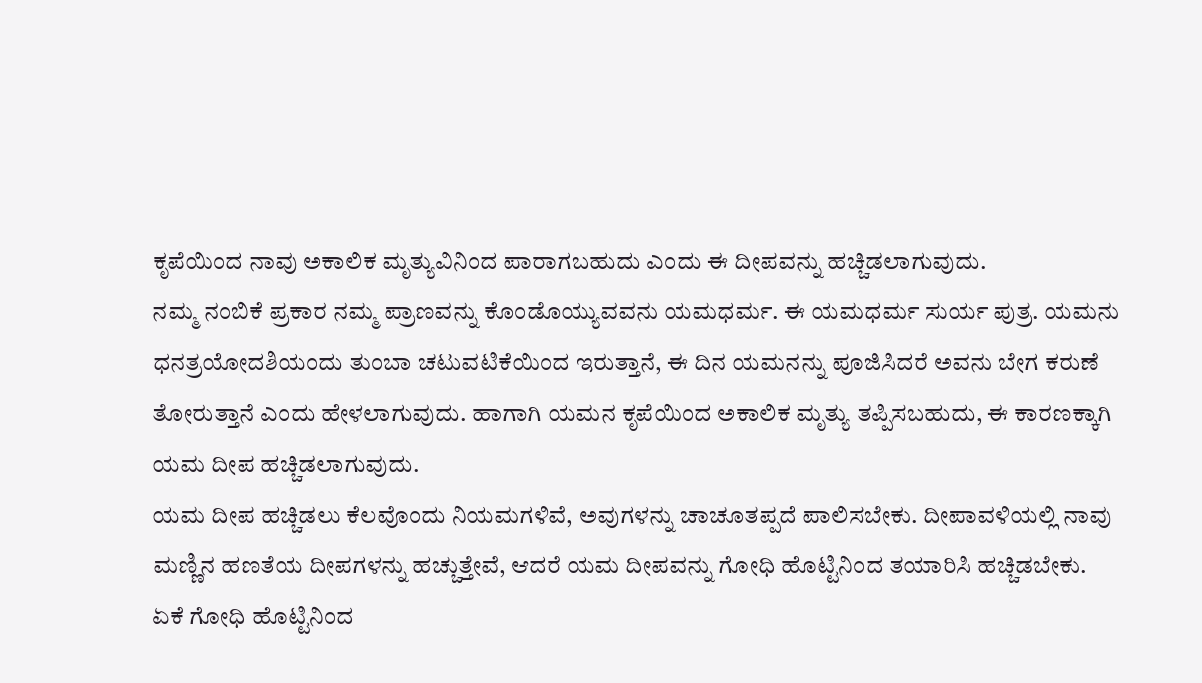ಕೃಪೆಯಿಂದ ನಾವು ಅಕಾಲಿಕ ಮೃತ್ಯುವಿನಿಂದ ಪಾರಾಗಬಹುದು ಎಂದು ಈ ದೀಪವನ್ನು ಹಚ್ಚಿಡಲಾಗುವುದು.
ನಮ್ಮ ನಂಬಿಕೆ ಪ್ರಕಾರ ನಮ್ಮ ಪ್ರಾಣವನ್ನು ಕೊಂಡೊಯ್ಯುವವನು ಯಮಧರ್ಮ. ಈ ಯಮಧರ್ಮ ಸುರ್ಯ ಪುತ್ರ. ಯಮನು ಧನತ್ರಯೋದಶಿಯಂದು ತುಂಬಾ ಚಟುವಟಿಕೆಯಿಂದ ಇರುತ್ತಾನೆ, ಈ ದಿನ ಯಮನನ್ನು ಪೂಜಿಸಿದರೆ ಅವನು ಬೇಗ ಕರುಣೆ ತೋರುತ್ತಾನೆ ಎಂದು ಹೇಳಲಾಗುವುದು. ಹಾಗಾಗಿ ಯಮನ ಕೃಪೆಯಿಂದ ಅಕಾಲಿಕ ಮೃತ್ಯು ತಪ್ಪಿಸಬಹುದು, ಈ ಕಾರಣಕ್ಕಾಗಿ ಯಮ ದೀಪ ಹಚ್ಚಿಡಲಾಗುವುದು.
ಯಮ ದೀಪ ಹಚ್ಚಿಡಲು ಕೆಲವೊಂದು ನಿಯಮಗಳಿವೆ, ಅವುಗಳನ್ನು ಚಾಚೂತಪ್ಪದೆ ಪಾಲಿಸಬೇಕು. ದೀಪಾವಳಿಯಲ್ಲಿ ನಾವು ಮಣ್ಣಿನ ಹಣತೆಯ ದೀಪಗಳನ್ನು ಹಚ್ಚುತ್ತೇವೆ, ಆದರೆ ಯಮ ದೀಪವನ್ನು ಗೋಧಿ ಹೊಟ್ಟಿನಿಂದ ತಯಾರಿಸಿ ಹಚ್ಚಿಡಬೇಕು.
ಏಕೆ ಗೋಧಿ ಹೊಟ್ಟಿನಿಂದ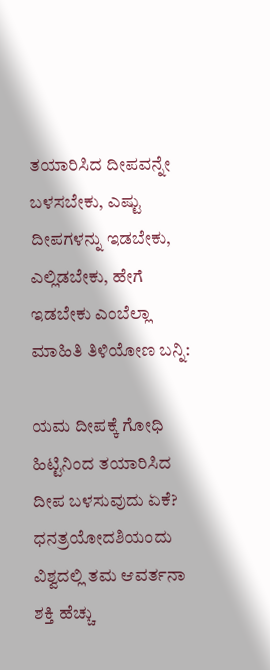ತಯಾರಿಸಿದ ದೀಪವನ್ನೇ ಬಳಸಬೇಕು, ಎಷ್ಟು ದೀಪಗಳನ್ನು ಇಡಬೇಕು, ಎಲ್ಲಿಡಬೇಕು, ಹೇಗೆ ಇಡಬೇಕು ಎಂಬೆಲ್ಲಾ ಮಾಹಿತಿ ತಿಳಿಯೋಣ ಬನ್ನಿ:

ಯಮ ದೀಪಕ್ಕೆ ಗೋಧಿ ಹಿಟ್ಟಿನಿಂದ ತಯಾರಿಸಿದ ದೀಪ ಬಳಸುವುದು ಏಕೆ?
ಧನತ್ರಯೋದಶಿಯಂದು ವಿಶ್ವದಲ್ಲಿ ತಮ ಆವರ್ತನಾ ಶಕ್ತಿ ಹೆಚ್ಚು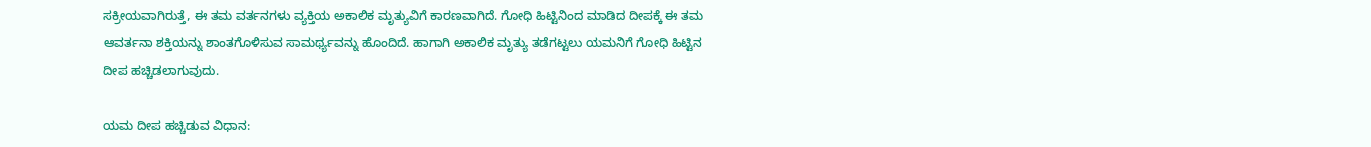ಸಕ್ರೀಯವಾಗಿರುತ್ತೆ, ಈ ತಮ ವರ್ತನಗಳು ವ್ಯಕ್ತಿಯ ಅಕಾಲಿಕ ಮೃತ್ಯುವಿಗೆ ಕಾರಣವಾಗಿದೆ. ಗೋಧಿ ಹಿಟ್ಟಿನಿಂದ ಮಾಡಿದ ದೀಪಕ್ಕೆ ಈ ತಮ ಆವರ್ತನಾ ಶಕ್ತಿಯನ್ನು ಶಾಂತಗೊಳಿಸುವ ಸಾಮರ್ಥ್ಯವನ್ನು ಹೊಂದಿದೆ. ಹಾಗಾಗಿ ಅಕಾಲಿಕ ಮೃತ್ಯು ತಡೆಗಟ್ಟಲು ಯಮನಿಗೆ ಗೋಧಿ ಹಿಟ್ಟಿನ ದೀಪ ಹಚ್ಚಿಡಲಾಗುವುದು.

ಯಮ ದೀಪ ಹಚ್ಚಿಡುವ ವಿಧಾನ: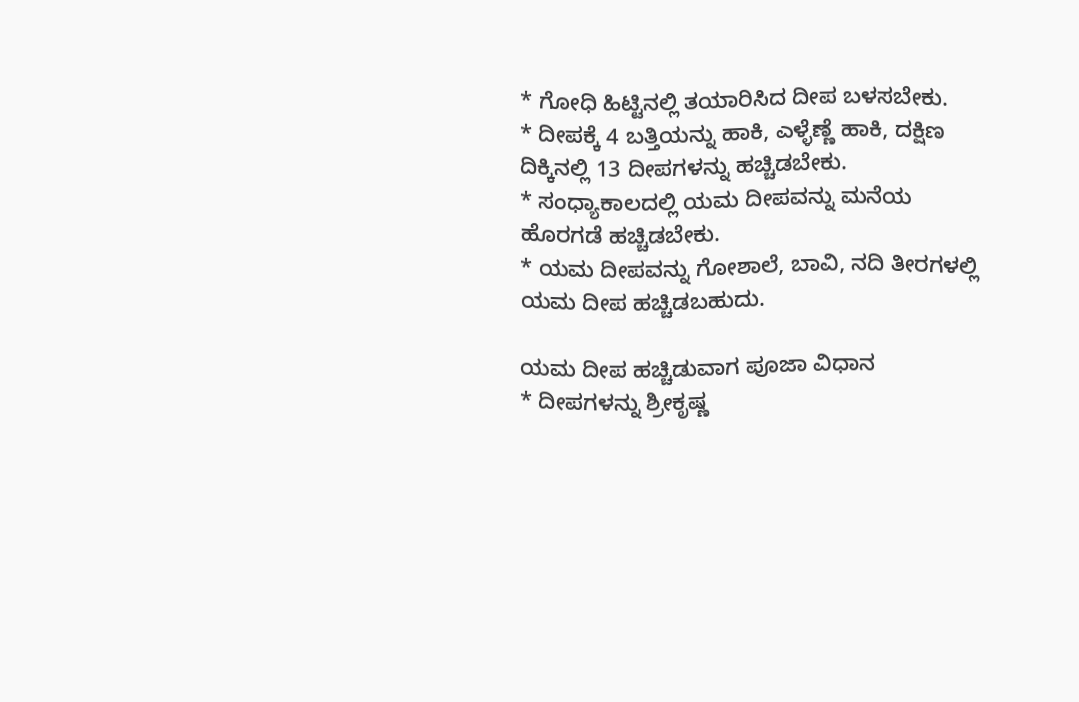* ಗೋಧಿ ಹಿಟ್ಟಿನಲ್ಲಿ ತಯಾರಿಸಿದ ದೀಪ ಬಳಸಬೇಕು.
* ದೀಪಕ್ಕೆ 4 ಬತ್ತಿಯನ್ನು ಹಾಕಿ, ಎಳ್ಳೆಣ್ಣೆ ಹಾಕಿ, ದಕ್ಷಿಣ ದಿಕ್ಕಿನಲ್ಲಿ 13 ದೀಪಗಳನ್ನು ಹಚ್ಚಿಡಬೇಕು.
* ಸಂಧ್ಯಾಕಾಲದಲ್ಲಿ ಯಮ ದೀಪವನ್ನು ಮನೆಯ ಹೊರಗಡೆ ಹಚ್ಚಿಡಬೇಕು.
* ಯಮ ದೀಪವನ್ನು ಗೋಶಾಲೆ, ಬಾವಿ, ನದಿ ತೀರಗಳಲ್ಲಿ ಯಮ ದೀಪ ಹಚ್ಚಿಡಬಹುದು.

ಯಮ ದೀಪ ಹಚ್ಚಿಡುವಾಗ ಪೂಜಾ ವಿಧಾನ
* ದೀಪಗಳನ್ನು ಶ್ರೀಕೃಷ್ಣ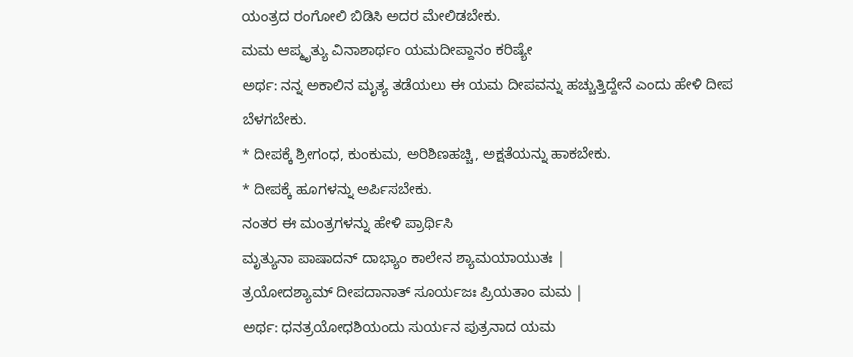ಯಂತ್ರದ ರಂಗೋಲಿ ಬಿಡಿಸಿ ಅದರ ಮೇಲಿಡಬೇಕು.
ಮಮ ಆಪ್ಮೃತ್ಯು ವಿನಾಶಾರ್ಥಂ ಯಮದೀಪ್ದಾನಂ ಕರಿಷ್ಯೇ
ಅರ್ಥ: ನನ್ನ ಅಕಾಲಿನ ಮೃತ್ಯ ತಡೆಯಲು ಈ ಯಮ ದೀಪವನ್ನು ಹಚ್ಚುತ್ತಿದ್ದೇನೆ ಎಂದು ಹೇಳಿ ದೀಪ ಬೆಳಗಬೇಕು.
* ದೀಪಕ್ಕೆ ಶ್ರೀಗಂಧ, ಕುಂಕುಮ, ಅರಿಶಿಣಹಚ್ಚಿ, ಅಕ್ಷತೆಯನ್ನು ಹಾಕಬೇಕು.
* ದೀಪಕ್ಕೆ ಹೂಗಳನ್ನು ಅರ್ಪಿಸಬೇಕು.
ನಂತರ ಈ ಮಂತ್ರಗಳನ್ನು ಹೇಳಿ ಪ್ರಾರ್ಥಿಸಿ
ಮೃತ್ಯುನಾ ಪಾಷಾದನ್ ದಾಭ್ಯಾಂ ಕಾಲೇನ ಶ್ಯಾಮಯಾಯುತಃ |
ತ್ರಯೋದಶ್ಯಾಮ್ ದೀಪದಾನಾತ್ ಸೂರ್ಯಜಃ ಪ್ರಿಯತಾಂ ಮಮ |
ಅರ್ಥ: ಧನತ್ರಯೋಧಶಿಯಂದು ಸುರ್ಯನ ಪುತ್ರನಾದ ಯಮ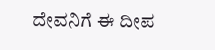ದೇವನಿಗೆ ಈ ದೀಪ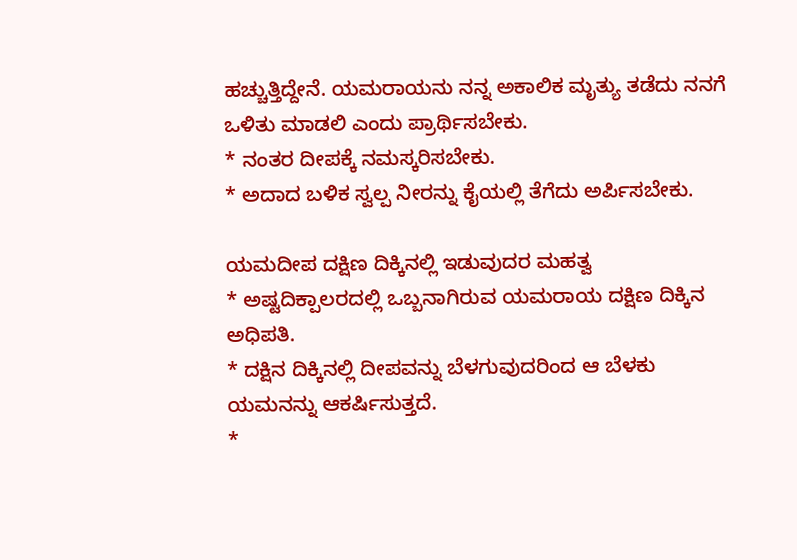ಹಚ್ಚುತ್ತಿದ್ದೇನೆ. ಯಮರಾಯನು ನನ್ನ ಅಕಾಲಿಕ ಮೃತ್ಯು ತಡೆದು ನನಗೆ ಒಳಿತು ಮಾಡಲಿ ಎಂದು ಪ್ರಾರ್ಥಿಸಬೇಕು.
* ನಂತರ ದೀಪಕ್ಕೆ ನಮಸ್ಕರಿಸಬೇಕು.
* ಅದಾದ ಬಳಿಕ ಸ್ವಲ್ಪ ನೀರನ್ನು ಕೈಯಲ್ಲಿ ತೆಗೆದು ಅರ್ಪಿಸಬೇಕು.

ಯಮದೀಪ ದಕ್ಷಿಣ ದಿಕ್ಕಿನಲ್ಲಿ ಇಡುವುದರ ಮಹತ್ವ
* ಅಷ್ಟದಿಕ್ಪಾಲರದಲ್ಲಿ ಒಬ್ಬನಾಗಿರುವ ಯಮರಾಯ ದಕ್ಷಿಣ ದಿಕ್ಕಿನ ಅಧಿಪತಿ.
* ದಕ್ಷಿನ ದಿಕ್ಕಿನಲ್ಲಿ ದೀಪವನ್ನು ಬೆಳಗುವುದರಿಂದ ಆ ಬೆಳಕು ಯಮನನ್ನು ಆಕರ್ಷಿಸುತ್ತದೆ.
*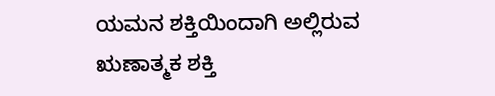ಯಮನ ಶಕ್ತಿಯಿಂದಾಗಿ ಅಲ್ಲಿರುವ ಋಣಾತ್ಮಕ ಶಕ್ತಿ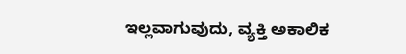ಇಲ್ಲವಾಗುವುದು, ವ್ಯಕ್ತಿ ಅಕಾಲಿಕ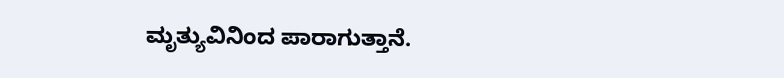ಮೃತ್ಯುವಿನಿಂದ ಪಾರಾಗುತ್ತಾನೆ.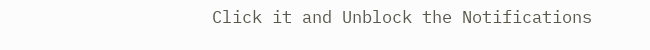Click it and Unblock the Notifications